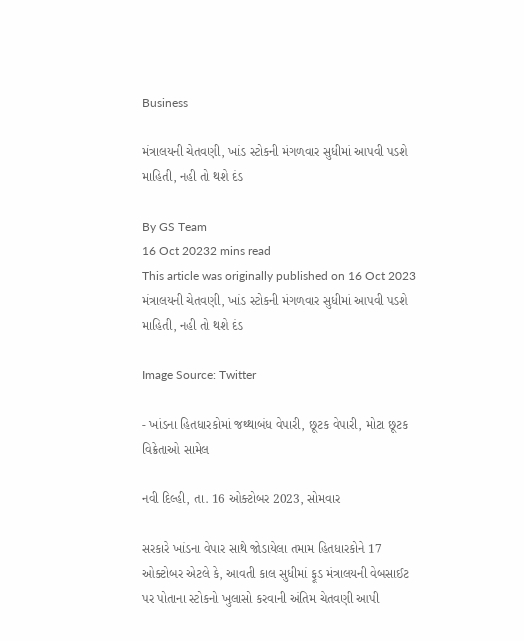Business

મંત્રાલયની ચેતવણી, ખાંડ સ્ટોકની મંગળવાર સુધીમાં આપવી પડશે માહિતી, નહી તો થશે દંડ

By GS Team
16 Oct 20232 mins read
This article was originally published on 16 Oct 2023
મંત્રાલયની ચેતવણી, ખાંડ સ્ટોકની મંગળવાર સુધીમાં આપવી પડશે માહિતી, નહી તો થશે દંડ

Image Source: Twitter

- ખાંડના હિતધારકોમાં જથ્થાબંધ વેપારી, છૂટક વેપારી, મોટા છૂટક વિક્રેતાઓ સામેલ

નવી દિલ્હી, તા. 16 ઓક્ટોબર 2023, સોમવાર

સરકારે ખાંડના વેપાર સાથે જોડાયેલા તમામ હિતધારકોને 17 ઓક્ટોબર એટલે કે, આવતી કાલ સુધીમાં ફૂડ મંત્રાલયની વેબસાઈટ પર પોતાના સ્ટોકનો ખુલાસો કરવાની અંતિમ ચેતવણી આપી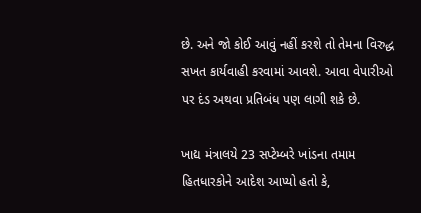છે. અને જો કોઈ આવું નહીં કરશે તો તેમના વિરુદ્ધ સખત કાર્યવાહી કરવામાં આવશે. આવા વેપારીઓ પર દંડ અથવા પ્રતિબંધ પણ લાગી શકે છે.

ખાદ્ય મંત્રાલયે 23 સપ્ટેમ્બરે ખાંડના તમામ હિતધારકોને આદેશ આપ્યો હતો કે,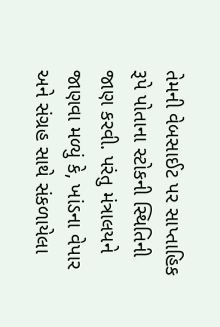તેમની વેબસાઈટ પર સાપ્તાહિક રૂપે પોતાના સ્ટોકની સ્થિતિની જાણ કરવી. પરંતુ મંત્રાલયને જાણવા મળ્યું કે, ખાંડના વેપાર અને સંગ્રહ સાથે સંકળાયેલા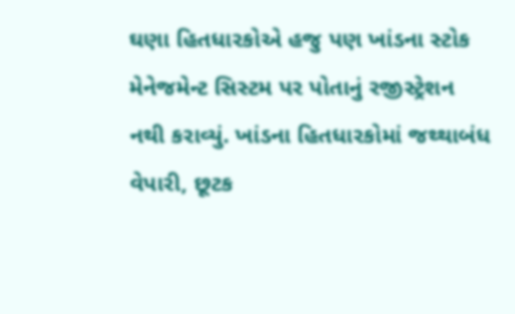ઘણા હિતધારકોએ હજુ પણ ખાંડના સ્ટોક મેનેજમેન્ટ સિસ્ટમ પર પોતાનું રજીસ્ટ્રેશન નથી કરાવ્યું. ખાંડના હિતધારકોમાં જથ્થાબંધ વેપારી, છૂટક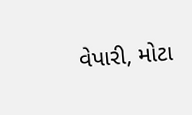વેપારી, મોટા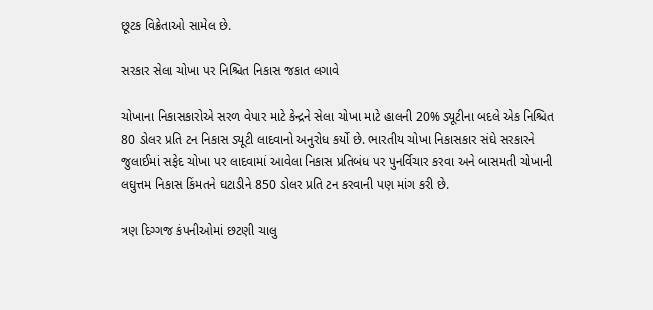છૂટક વિક્રેતાઓ સામેલ છે.

સરકાર સેલા ચોખા પર નિશ્ચિત નિકાસ જકાત લગાવે

ચોખાના નિકાસકારોએ સરળ વેપાર માટે કેન્દ્રને સેલા ચોખા માટે હાલની 20% ડ્યૂટીના બદલે એક નિશ્ચિત 80 ડોલર પ્રતિ ટન નિકાસ ડ્યૂટી લાદવાનો અનુરોધ કર્યો છે. ભારતીય ચોખા નિકાસકાર સંઘે સરકારને જુલાઈમાં સફેદ ચોખા પર લાદવામાં આવેલા નિકાસ પ્રતિબંધ પર પુનર્વિચાર કરવા અને બાસમતી ચોખાની લઘુત્તમ નિકાસ કિંમતને ઘટાડીને 850 ડોલર પ્રતિ ટન કરવાની પણ માંગ કરી છે.

ત્રણ દિગ્ગજ કંપનીઓમાં છટણી ચાલુ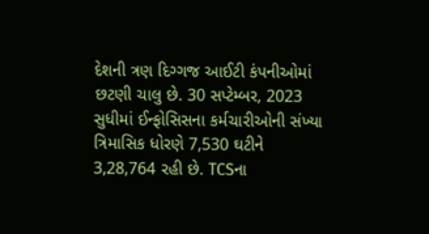દેશની ત્રણ દિગ્ગજ આઈટી કંપનીઓમાં છટણી ચાલુ છે. 30 સપ્ટેમ્બર, 2023 સુધીમાં ઈન્ફોસિસના કર્મચારીઓની સંખ્યા ત્રિમાસિક ધોરણે 7,530 ઘટીને 3,28,764 રહી છે. TCSના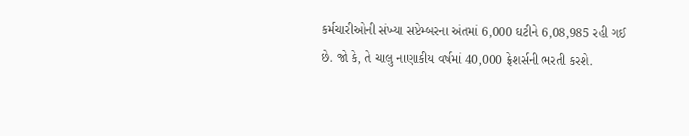કર્મચારીઓની સંખ્યા સપ્ટેમ્બરના અંતમાં 6,000 ઘટીને 6,08,985 રહી ગઈ છે. જો કે, તે ચાલુ નાણાકીય વર્ષમાં 40,000 ફ્રેશર્સની ભરતી કરશે.